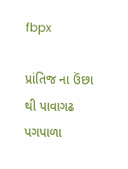fbpx

પ્રાંતિજ ના ઉંછા થી પાવાગઢ પગપાળા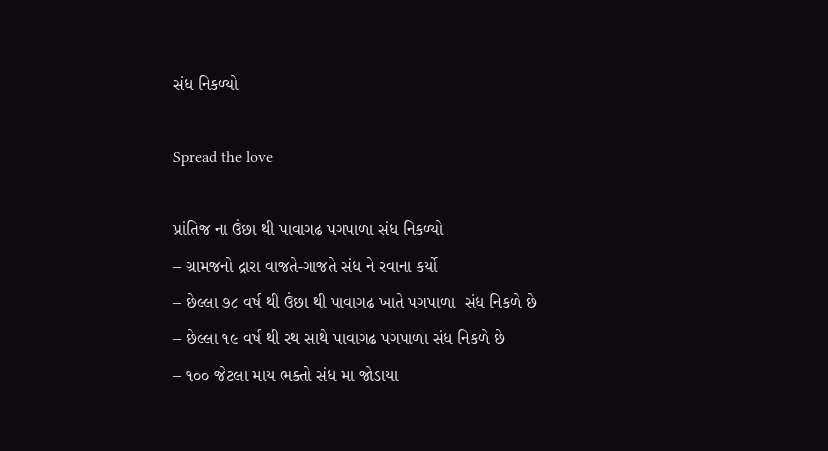સંધ નિકળ્યો

Spread the love

પ્રાંતિજ ના ઉંછા થી પાવાગઢ પગપાળા સંધ નિકળ્યો
– ગ્રામજનો દ્રારા વાજતે-ગાજતે સંધ ને રવાના કર્યો
– છેલ્લા ૭૮ વર્ષ થી ઉંછા થી પાવાગઢ ખાતે પગપાળા  સંધ નિકળે છે
– છેલ્લા ૧૯ વર્ષ થી રથ સાથે પાવાગઢ પગપાળા સંધ નિકળે છે
– ૧૦૦ જેટલા માય ભક્તો સંધ મા જોડાયા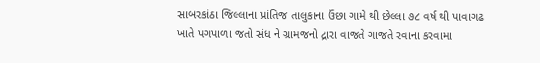સાબરકાંઠા જિલ્લાના પ્રાંતિજ તાલુકાના ઉંછા ગામે થી છેલ્લા ૭૮ વર્ષ થી પાવાગઢ ખાતે પગપાળા જતો સંધ ને ગ્રામજનો દ્રારા વાજતે ગાજતે રવાના કરવામા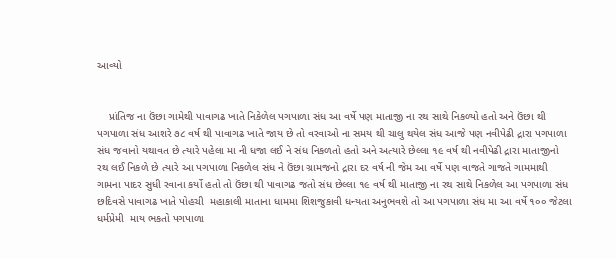આવ્યો


    પ્રાંતિજ ના ઉંછા ગામેથી પાવાગઢ ખાતે નિકેળેલ પગપાળા સંધ આ વર્ષે પણ માતાજી ના રથ સાથે નિકળ્યો હતો અને ઉંછા થી પગપાળા સંધ આશરે ૭૮ વર્ષ થી પાવાગઢ ખાતે જાય છે તો વરવાઓ ના સમય થી ચાલુ થયેલ સંધ આજે પણ નવીપેઢી દ્રારા પગપાળા સંધ જવાનો યથાવત છે ત્યારે પહેલા મા ની ધજા લઈ ને સંધ નિકળતો હતો અને અત્યારે છેલ્લા ૧૯ વર્ષ થી નવીપેઢી દ્રારા માતાજીનો રથ લઈ નિકળે છે ત્યારે આ પગપાળા નિકળેલ સંધ ને ઉંછા ગ્રામજનો દ્રારા દર વર્ષ ની જેમ આ વર્ષે પણ વાજતે ગાજતે ગામમાથી ગામના પાદર સુધી રવાના કર્યો હતો તો ઉંછા થી પાવાગઢ જતો સંધ છેલ્લા ૧૯ વર્ષ થી માતાજી ના રથ સાથે નિકળેલ આ પગપાળા સંધ છદિવસે પાવાગઢ ખાતે પોહચી  મહાકાલી માતાના ધામમા શિશજુકાવી ધન્યતા અનુભવશે તો આ પગપાળા સંધ મા આ વર્ષે ૧૦૦ જેટલા ધર્મપ્રેમી  માય ભકતો પગપાળા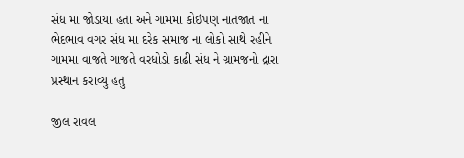સંધ મા જોડાયા હતા અને ગામમા કોઇપણ નાતજાત ના ભેદભાવ વગર સંધ મા દરેક સમાજ ના લોકો સાથે રહીને ગામમા વાજતે ગાજતે વરધોડો કાઢી સંધ ને ગ્રામજનો દ્રારા પ્રસ્થાન કરાવ્યુ હતુ

જીલ રાવલ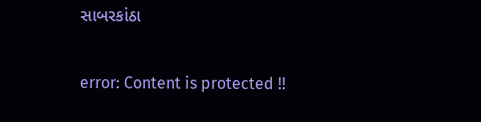સાબરકાંઠા

error: Content is protected !!